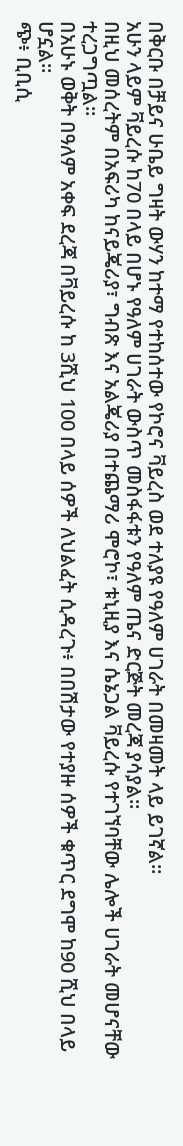በቅርቡ በቻይና ሁቤይ ግዛት ውሃን ከተማ የተከሰተው የኮሮና ቫይረስ ወደ ተለያዩ የዓለም ሀገራት በመዛመት ላይ ይገኛል።
አሁን ላይም ቫይረሱ ከ70 በላይ በሆኑ የዓለም ሀገራት ውስጥ መስፋፋቱን የዓለም ጤና ድርጅት መረጃ ያሳያል።
በዚህ መሰረትም በአፍሪካ ከናይጄሪያ፣ ግብጽ እና አልጄሪያ በተጨማሪ ሞሮኮ፣ ቱኒዚያ እና ሴኔጋል ቫይረሱ የተገኘባቸው ሌሎች ሀገራት መሆናቸው ተረጋግጧል፡፡
በአሁኑ ወቅት በዓለም አቀፍ ደረጃ በቫይረሱ ከ 3ሺህ 100 በላይ ሰዎች ለህልፈት ሲዳረጉ፥ በበሽታው የተያዙ ሰዎች ቁጥር ደግሞ ከ90 ሺህ በላይ ሆኗል።
ጭ፥ ቢቢሲ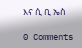እና ሲ ቢ ኤስ

0 Comments